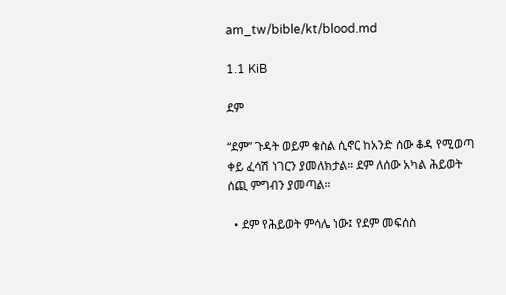am_tw/bible/kt/blood.md

1.1 KiB

ደም

“ደም” ጉዳት ወይም ቁስል ሲኖር ከአንድ ሰው ቆዳ የሚወጣ ቀይ ፈሳሽ ነገርን ያመለክታል። ደም ለሰው አካል ሕይወት ሰጪ ምግብን ያመጣል።

  • ደም የሕይወት ምሳሌ ነው፤ የደም መፍሰስ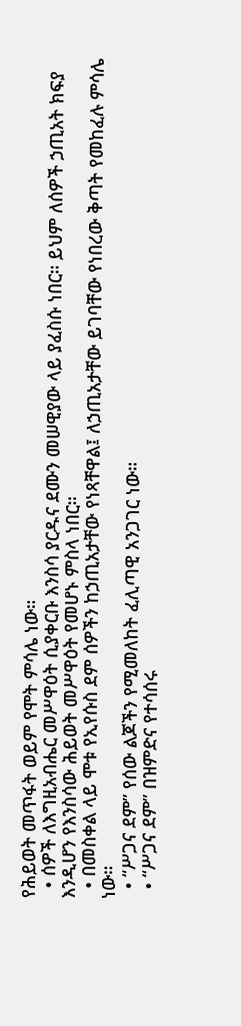የሕይወት መጥፋት ወይም የሞት ምሳሌ ነው።
  • ሰዎች ለእግዚአብሔር መሥዋዕት ሲያቀርቡ እንስሳ ያርዱና ደሙን መሠዊያው ላይ ያፈስሱ ነበር። ይህም ለሰዎች ኃጢአት ክፍያ እንዲሆን የእንስሳው ሕይወት መሥዋዕት የመሆኑ ምስላ ነበር።
  • በመስቀል ላይ ሞቱ የኢየሱስ ደም ሰዎችን ከኃጢአታቸው የነጻቸዋል፤ ለኃጢአታቸው ይገባቸው የነበረው ቅጣት የመከፈሉ ምሳሌ ነው።
  • “ሥጋና ደም” የሰው ልጆችን የሚመለከት ፈሊጣዊ አንጋገር ነው።
  • “ሥጋና ደም” በዝምድና የተሳሰሩ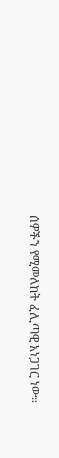ሰዎችን የሚመለከት ፈሊጣዊ አነጋገር ነው።